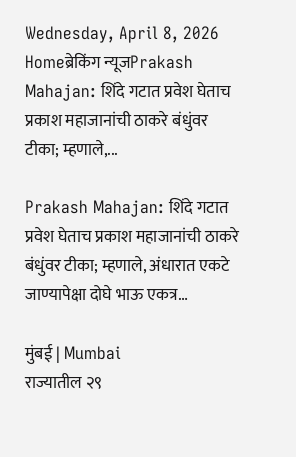Wednesday, April 8, 2026
Homeब्रेकिंग न्यूजPrakash Mahajan: शिंदे गटात प्रवेश घेताच प्रकाश महाजानांची ठाकरे बंधुंवर टीका; म्हणाले,...

Prakash Mahajan: शिंदे गटात प्रवेश घेताच प्रकाश महाजानांची ठाकरे बंधुंवर टीका; म्हणाले, अंधारात एकटे जाण्यापेक्षा दोघे भाऊ एकत्र…

मुंबई | Mumbai
राज्यातील २९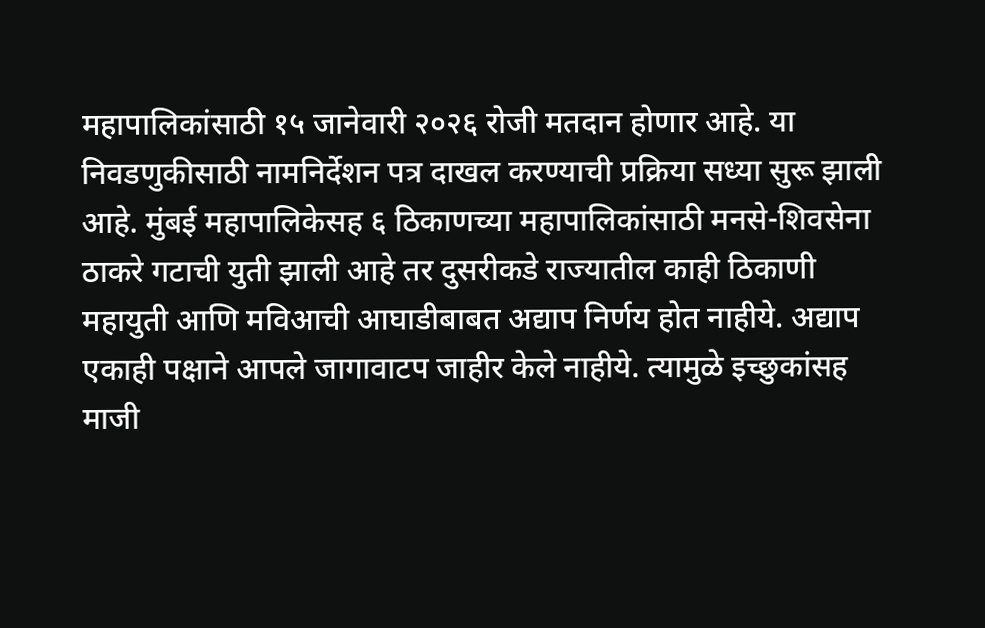महापालिकांसाठी १५ जानेवारी २०२६ रोजी मतदान होणार आहे. या निवडणुकीसाठी नामनिर्देशन पत्र दाखल करण्याची प्रक्रिया सध्या सुरू झाली आहे. मुंबई महापालिकेसह ६ ठिकाणच्या महापालिकांसाठी मनसे-शिवसेना ठाकरे गटाची युती झाली आहे तर दुसरीकडे राज्यातील काही ठिकाणी महायुती आणि मविआची आघाडीबाबत अद्याप निर्णय होत नाहीये. अद्याप एकाही पक्षाने आपले जागावाटप जाहीर केले नाहीये. त्यामुळे इच्छुकांसह माजी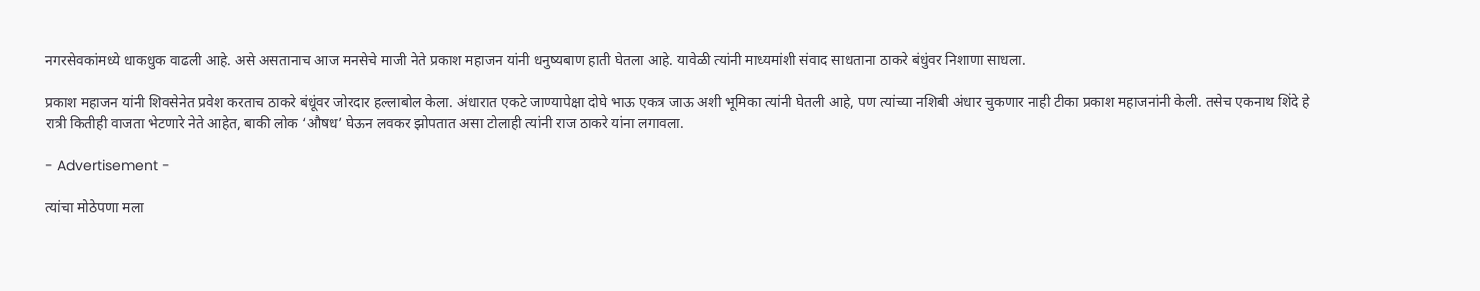नगरसेवकांमध्ये धाकधुक वाढली आहे. असे असतानाच आज मनसेचे माजी नेते प्रकाश महाजन यांनी धनुष्यबाण हाती घेतला आहे. यावेळी त्यांनी माध्यमांशी संवाद साधताना ठाकरे बंधुंवर निशाणा साधला.

प्रकाश महाजन यांनी शिवसेनेत प्रवेश करताच ठाकरे बंधूंवर जोरदार हल्लाबोल केला. अंधारात एकटे जाण्यापेक्षा दोघे भाऊ एकत्र जाऊ अशी भूमिका त्यांनी घेतली आहे, पण त्यांच्या नशिबी अंधार चुकणार नाही टीका प्रकाश महाजनांनी केली. तसेच एकनाथ शिंदे हे रात्री कितीही वाजता भेटणारे नेते आहेत, बाकी लोक ‘औषध’ घेऊन लवकर झोपतात असा टोलाही त्यांनी राज ठाकरे यांना लगावला.

- Advertisement -

त्यांचा मोठेपणा मला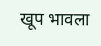खूप भावला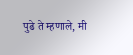पुढे ते म्हणाले, मी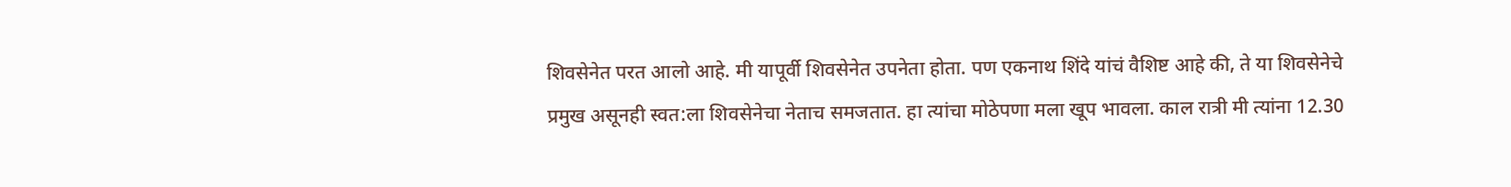शिवसेनेत परत आलो आहे. मी यापूर्वी शिवसेनेत उपनेता होता. पण एकनाथ शिंदे यांचं वैशिष्ट आहे की, ते या शिवसेनेचे प्रमुख असूनही स्वत:ला शिवसेनेचा नेताच समजतात. हा त्यांचा मोठेपणा मला खूप भावला. काल रात्री मी त्यांना 12.30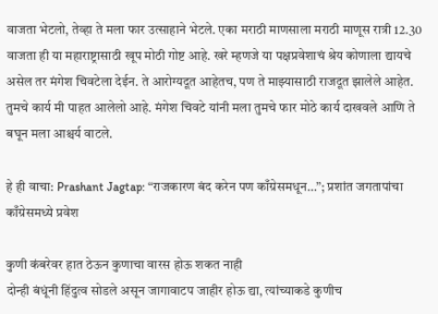वाजता भेटलो, तेव्हा ते मला फार उत्साहाने भेटले. एका मराठी माणसाला मराठी माणूस रात्री 12.30 वाजता ही या महाराष्ट्रासाठी खूप मोठी गोष्ट आहे. खरे म्हणजे या पक्षप्रवेशाचं श्रेय कोणाला द्यायचे असेल तर मंगेश चिवटेला देईन. ते आरोग्यदूत आहेतच, पण ते माझ्यासाठी राजदूत झालेले आहेत. तुमचे कार्य मी पाहत आलेलो आहे. मंगेश चिवटे यांनी मला तुमचे फार मोठे कार्य दाखवले आणि ते बघून मला आश्चर्य वाटले.

हे ही वाचा: Prashant Jagtap: “राजकारण बंद करेन पण काँग्रेसमधून…”; प्रशांत जगतापांचा काँग्रेसमध्ये प्रवेश

कुणी कंबरेवर हात ठेऊन कुणाचा वारस होऊ शकत नाही
दोन्ही बंधूंनी हिंदुत्व सोडले असून जागावाटप जाहीर होऊ द्या, त्यांच्याकडे कुणीच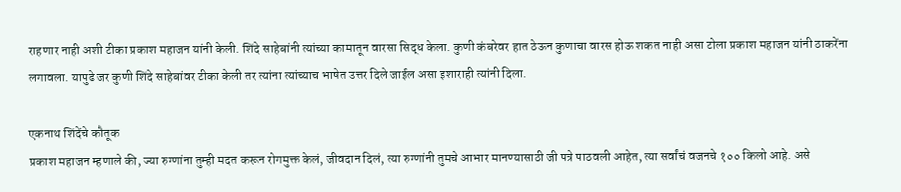राहणार नाही अशी टीका प्रकाश महाजन यांनी केली. शिंदे साहेबांनी त्यांच्या कामातून वारसा सिद्ध केला. कुणी कंबरेवर हात ठेऊन कुणाचा वारस होऊ शकत नाही असा टोला प्रकाश महाजन यांनी ठाकरेंना लगावला. यापुढे जर कुणी शिंदे साहेबांवर टीका केली तर त्यांना त्यांच्याच भाषेत उत्तर दिले जाईल असा इशाराही त्यांनी दिला.

एकनाथ शिंदेंचे कौतूक
प्रकाश महाजन म्हणाले की, ज्या रुग्णांना तुम्ही मदत करून रोगमुक्त केलं, जीवदान दिलं, त्या रुग्णांनी तुमचे आभार मानण्यासाठी जी पत्रे पाठवली आहेत, त्या सर्वांचं वजनचे १०० किलो आहे. असे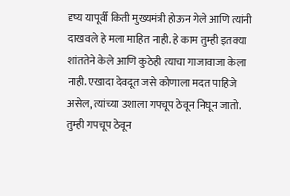दृष्य यापूर्वी किती मुख्यमंत्री होऊन गेले आणि त्यांनी दाखवले हे मला माहित नाही. हे काम तुम्ही इतक्या शांततेने केले आणि कुठेही त्याचा गाजावाजा केला नाही. एखादा देवदूत जसे कोणाला मदत पाहिजे असेल, त्यांच्या उशाला गपचूप ठेवून निघून जातो. तुम्ही गपचूप ठेवून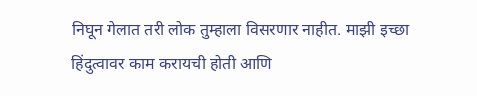निघून गेलात तरी लोक तुम्हाला विसरणार नाहीत. माझी इच्छा हिंदुत्वावर काम करायची होती आणि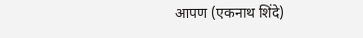आपण (एकनाथ शिंदे)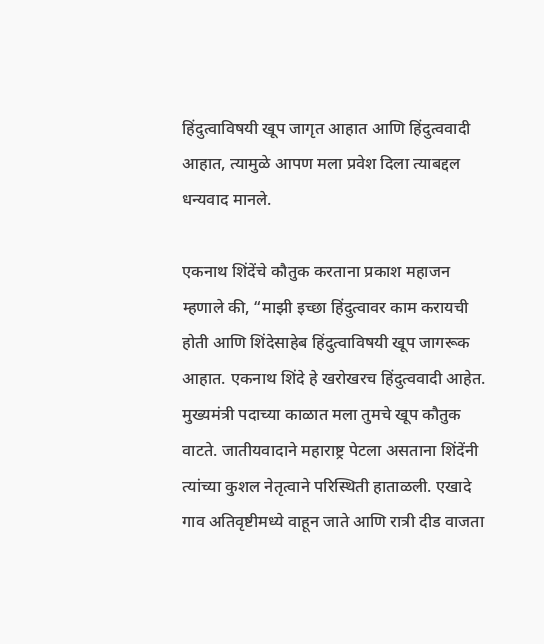हिंदुत्वाविषयी खूप जागृत आहात आणि हिंदुत्ववादी आहात, त्यामुळे आपण मला प्रवेश दिला त्याबद्दल धन्यवाद मानले.

एकनाथ शिंदेंचे कौतुक करताना प्रकाश महाजन म्हणाले की, “माझी इच्छा हिंदुत्वावर काम करायची होती आणि शिंदेसाहेब हिंदुत्वाविषयी खूप जागरूक आहात. एकनाथ शिंदे हे खरोखरच हिंदुत्ववादी आहेत. मुख्यमंत्री पदाच्या काळात मला तुमचे खूप कौतुक वाटते. जातीयवादाने महाराष्ट्र पेटला असताना शिंदेंनी त्यांच्या कुशल नेतृत्वाने परिस्थिती हाताळली. एखादे गाव अतिवृष्टीमध्ये वाहून जाते आणि रात्री दीड वाजता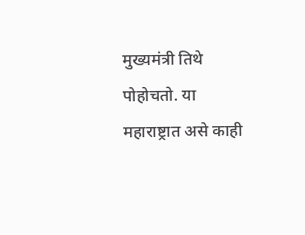मुख्यमंत्री तिथे पोहोचतो. या महाराष्ट्रात असे काही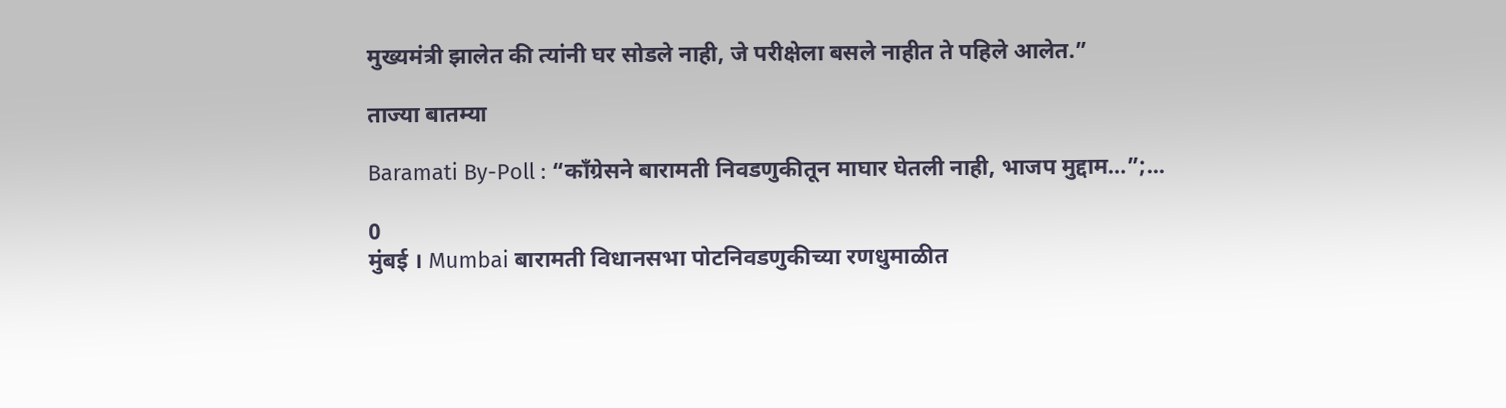मुख्यमंत्री झालेत की त्यांनी घर सोडले नाही, जे परीक्षेला बसले नाहीत ते पहिले आलेत.”

ताज्या बातम्या

Baramati By-Poll : “काँग्रेसने बारामती निवडणुकीतून माघार घेतली नाही, भाजप मुद्दाम…”;...

0
मुंबई । Mumbai बारामती विधानसभा पोटनिवडणुकीच्या रणधुमाळीत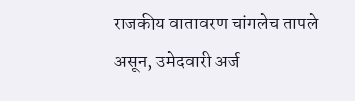राजकीय वातावरण चांगलेच तापले असून, उमेदवारी अर्ज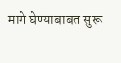मागे घेण्याबाबत सुरू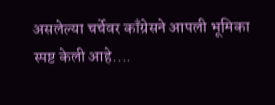असलेल्या चर्चेवर काँग्रेसने आपली भूमिका स्पष्ट केली आहे....